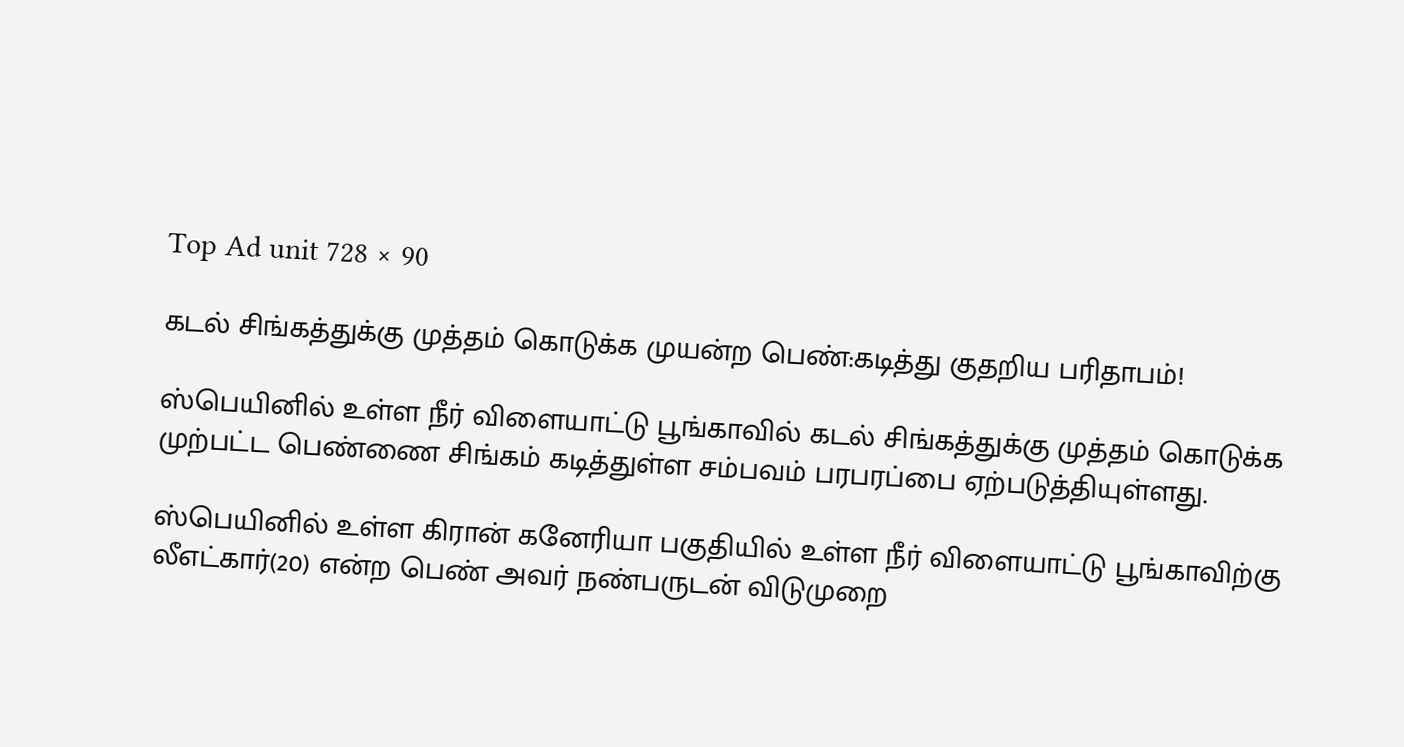Top Ad unit 728 × 90

கடல் சிங்கத்துக்கு முத்தம் கொடுக்க முயன்ற பெண்:கடித்து குதறிய பரிதாபம்!

ஸ்பெயினில் உள்ள நீர் விளையாட்டு பூங்காவில் கடல் சிங்கத்துக்கு முத்தம் கொடுக்க முற்பட்ட பெண்ணை சிங்கம் கடித்துள்ள சம்பவம் பரபரப்பை ஏற்படுத்தியுள்ளது.

ஸ்பெயினில் உள்ள கிரான் கனேரியா பகுதியில் உள்ள நீர் விளையாட்டு பூங்காவிற்கு லீஎட்கார்(20) என்ற பெண் அவர் நண்பருடன் விடுமுறை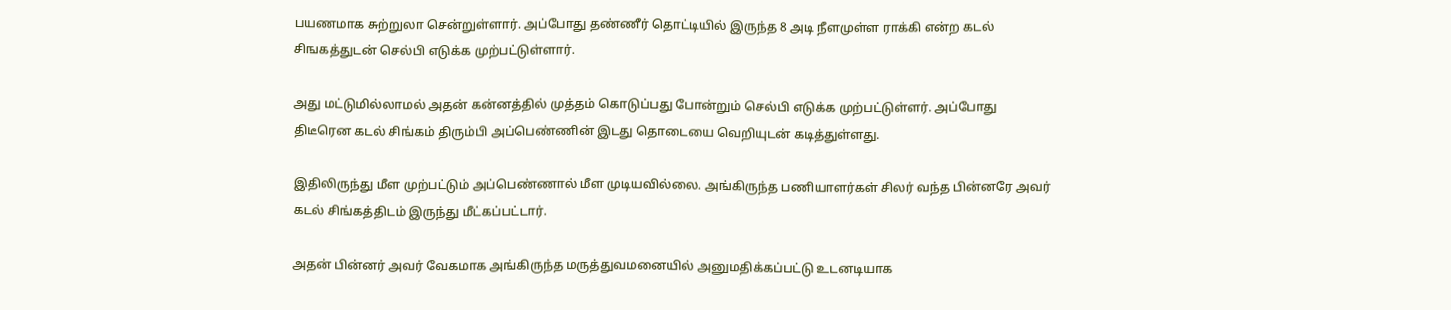பயணமாக சுற்றுலா சென்றுள்ளார். அப்போது தண்ணீர் தொட்டியில் இருந்த 8 அடி நீளமுள்ள ராக்கி என்ற கடல் சிஙகத்துடன் செல்பி எடுக்க முற்பட்டுள்ளார்.

அது மட்டுமில்லாமல் அதன் கன்னத்தில் முத்தம் கொடுப்பது போன்றும் செல்பி எடுக்க முற்பட்டுள்ளர். அப்போது திடீரென கடல் சிங்கம் திரும்பி அப்பெண்ணின் இடது தொடையை வெறியுடன் கடித்துள்ளது.

இதிலிருந்து மீள முற்பட்டும் அப்பெண்ணால் மீள முடியவில்லை. அங்கிருந்த பணியாளர்கள் சிலர் வந்த பின்னரே அவர் கடல் சிங்கத்திடம் இருந்து மீட்கப்பட்டார்.

அதன் பின்னர் அவர் வேகமாக அங்கிருந்த மருத்துவமனையில் அனுமதிக்கப்பட்டு உடனடியாக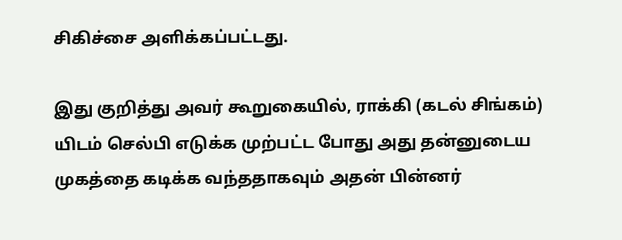சிகிச்சை அளிக்கப்பட்டது.

இது குறித்து அவர் கூறுகையில், ராக்கி (கடல் சிங்கம்) யிடம் செல்பி எடுக்க முற்பட்ட போது அது தன்னுடைய முகத்தை கடிக்க வந்ததாகவும் அதன் பின்னர்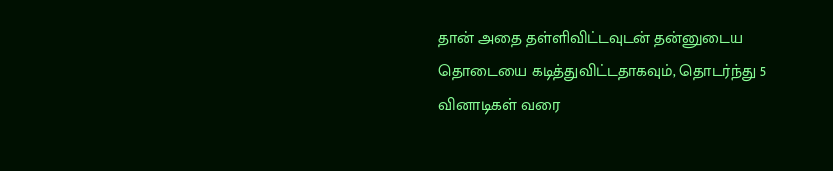தான் அதை தள்ளிவிட்டவுடன் தன்னுடைய தொடையை கடித்துவிட்டதாகவும், தொடர்ந்து 5 வினாடிகள் வரை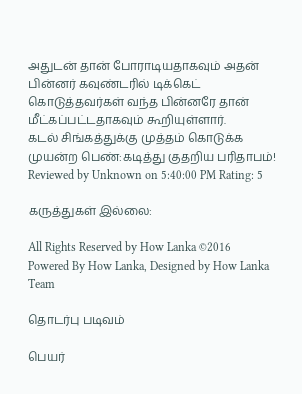அதுடன் தான் போராடியதாகவும் அதன் பின்னர் கவுண்டரில் டிக்கெட் கொடுத்தவர்கள் வந்த பின்னரே தான் மீட்கப்பட்டதாகவும் கூறியுள்ளார்.
கடல் சிங்கத்துக்கு முத்தம் கொடுக்க முயன்ற பெண்:கடித்து குதறிய பரிதாபம்! Reviewed by Unknown on 5:40:00 PM Rating: 5

கருத்துகள் இல்லை:

All Rights Reserved by How Lanka ©2016
Powered By How Lanka, Designed by How Lanka Team

தொடர்பு படிவம்

பெயர்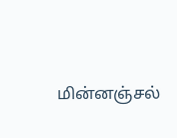மின்னஞ்சல்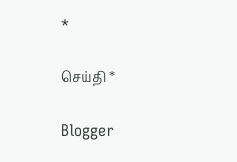*

செய்தி *

Blogger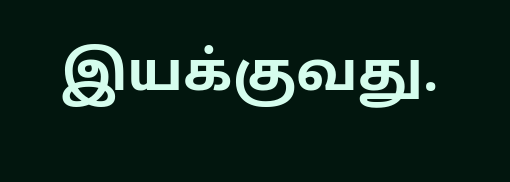இயக்குவது.